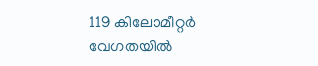119 കിലോമീറ്റർ വേഗതയിൽ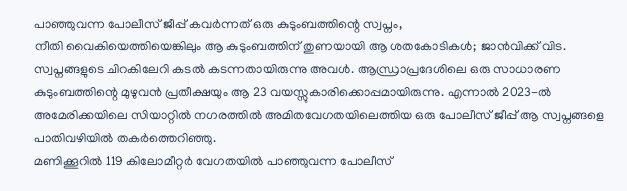പാഞ്ഞുവന്ന പോലീസ് ജീപ്പ് കവർന്നത് ഒരു കുടുംബത്തിന്റെ സ്വപ്നം,
നീതി വൈകിയെത്തിയെങ്കിലും ആ കുടുംബത്തിന് തുണയായി ആ ശതകോടികൾ; ജാൻവിക്ക് വിട.
സ്വപ്നങ്ങളുടെ ചിറകിലേറി കടൽ കടന്നതായിരുന്നു അവൾ. ആന്ധ്രാപ്രദേശിലെ ഒരു സാധാരണ കുടുംബത്തിന്റെ മുഴുവൻ പ്രതീക്ഷയും ആ 23 വയസ്സുകാരിക്കൊപ്പമായിരുന്നു. എന്നാൽ 2023-ൽ അമേരിക്കയിലെ സിയാറ്റിൽ നഗരത്തിൽ അമിതവേഗതയിലെത്തിയ ഒരു പോലീസ് ജീപ്പ് ആ സ്വപ്നങ്ങളെ പാതിവഴിയിൽ തകർത്തെറിഞ്ഞു.
മണിക്കൂറിൽ 119 കിലോമീറ്റർ വേഗതയിൽ പാഞ്ഞുവന്ന പോലീസ്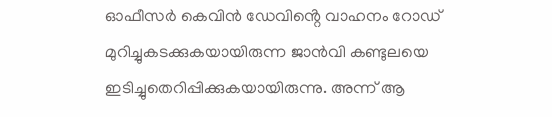ഓഫീസർ കെവിൻ ഡേവിൻ്റെ വാഹനം റോഡ് മുറിച്ചുകടക്കുകയായിരുന്ന ജാൻവി കണ്ടുലയെ ഇടിച്ചുതെറിപ്പിക്കുകയായിരുന്നു. അന്ന് ആ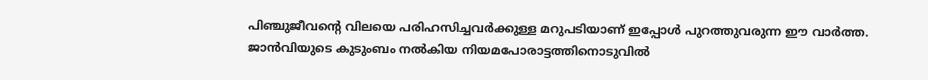പിഞ്ചുജീവന്റെ വിലയെ പരിഹസിച്ചവർക്കുള്ള മറുപടിയാണ് ഇപ്പോൾ പുറത്തുവരുന്ന ഈ വാർത്ത.
ജാൻവിയുടെ കുടുംബം നൽകിയ നിയമപോരാട്ടത്തിനൊടുവിൽ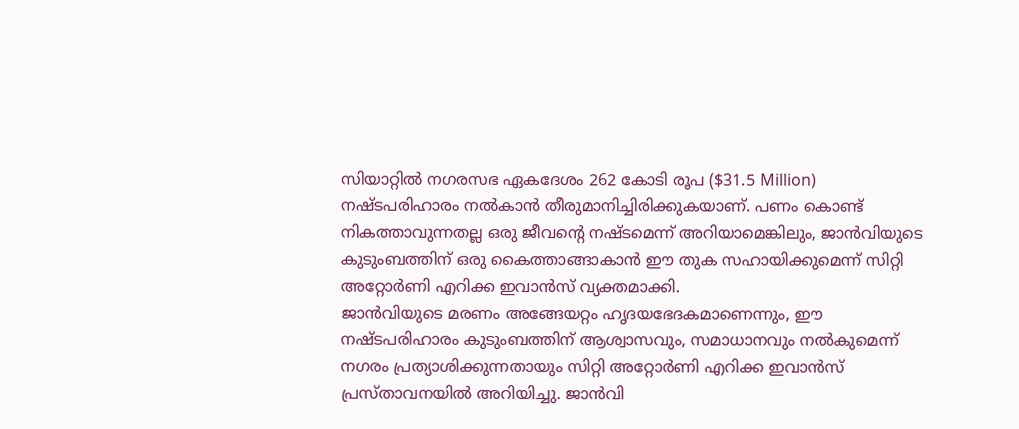സിയാറ്റിൽ നഗരസഭ ഏകദേശം 262 കോടി രൂപ ($31.5 Million) നഷ്ടപരിഹാരം നൽകാൻ തീരുമാനിച്ചിരിക്കുകയാണ്. പണം കൊണ്ട് നികത്താവുന്നതല്ല ഒരു ജീവന്റെ നഷ്ടമെന്ന് അറിയാമെങ്കിലും, ജാൻവിയുടെ കുടുംബത്തിന് ഒരു കൈത്താങ്ങാകാൻ ഈ തുക സഹായിക്കുമെന്ന് സിറ്റി അറ്റോർണി എറിക്ക ഇവാൻസ് വ്യക്തമാക്കി.
ജാൻവിയുടെ മരണം അങ്ങേയറ്റം ഹൃദയഭേദകമാണെന്നും, ഈ നഷ്ടപരിഹാരം കുടുംബത്തിന് ആശ്വാസവും, സമാധാനവും നൽകുമെന്ന് നഗരം പ്രത്യാശിക്കുന്നതായും സിറ്റി അറ്റോർണി എറിക്ക ഇവാൻസ് പ്രസ്താവനയിൽ അറിയിച്ചു. ജാൻവി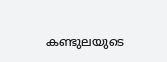കണ്ടുലയുടെ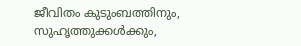ജീവിതം കുടുംബത്തിനും, സുഹൃത്തുക്കൾക്കും,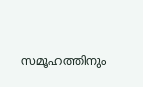സമൂഹത്തിനും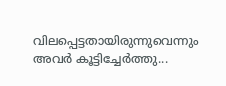വിലപ്പെട്ടതായിരുന്നുവെന്നും അവർ കൂട്ടിച്ചേർത്തു...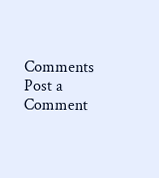Comments
Post a Comment